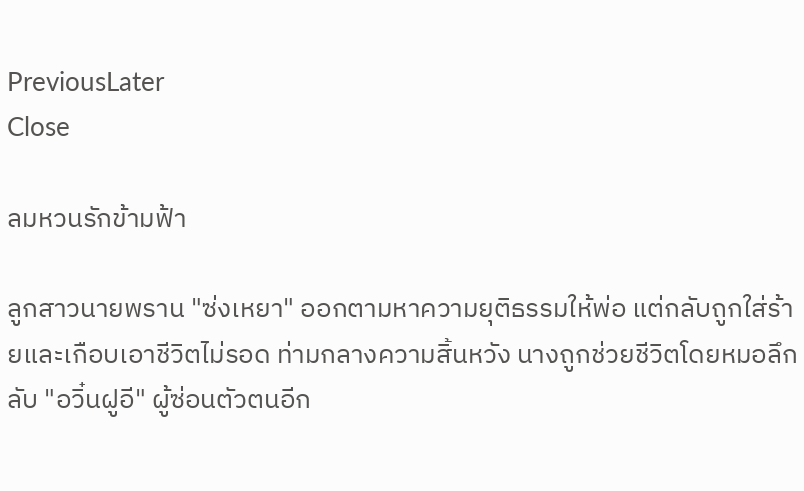PreviousLater
Close

ลมหวนรักข้ามฟ้า

ลูกสาวนายพราน "ซ่งเหยา" ออกตามหาความยุติธรรมให้พ่อ แต่กลับถูกใส่ร้ายและเกือบเอาชีวิตไม่รอด ท่ามกลางความสิ้นหวัง นางถูกช่วยชีวิตโดยหมอลึกลับ "อวิ๋นฝูอี" ผู้ซ่อนตัวตนอีก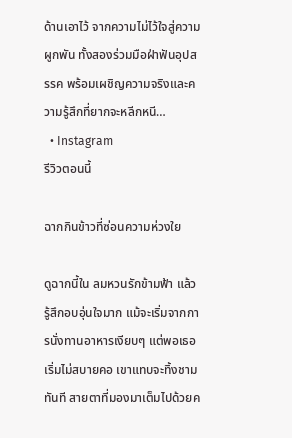ด้านเอาไว้ จากความไม่ไว้ใจสู่ความผูกพัน ทั้งสองร่วมมือฝ่าฟันอุปสรรค พร้อมเผชิญความจริงและความรู้สึกที่ยากจะหลีกหนี…
  • Instagram
รีวิวตอนนี้

ฉากกินข้าวที่ซ่อนความห่วงใย

ดูฉากนี้ใน ลมหวนรักข้ามฟ้า แล้วรู้สึกอบอุ่นใจมาก แม้จะเริ่มจากการนั่งทานอาหารเงียบๆ แต่พอเธอเริ่มไม่สบายคอ เขาแทบจะทิ้งชามทันที สายตาที่มองมาเต็มไปด้วยค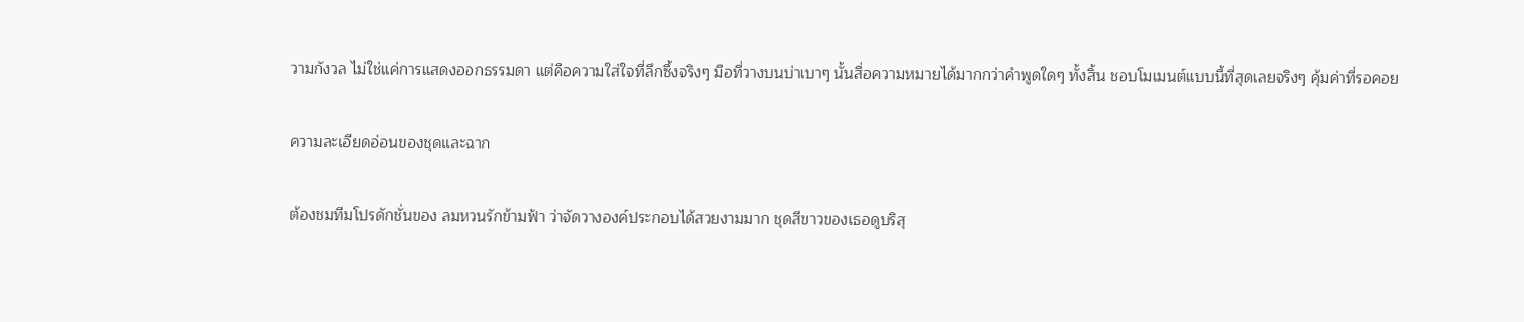วามกังวล ไม่ใช่แค่การแสดงออกธรรมดา แต่คือความใส่ใจที่ลึกซึ้งจริงๆ มือที่วางบนบ่าเบาๆ นั้นสื่อความหมายได้มากกว่าคำพูดใดๆ ทั้งสิ้น ชอบโมเมนต์แบบนี้ที่สุดเลยจริงๆ คุ้มค่าที่รอคอย

ความละเอียดอ่อนของชุดและฉาก

ต้องชมทีมโปรดักชั่นของ ลมหวนรักข้ามฟ้า ว่าจัดวางองค์ประกอบได้สวยงามมาก ชุดสีขาวของเธอดูบริสุ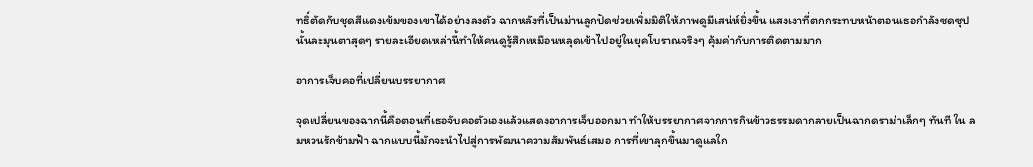ทธิ์ตัดกับชุดสีแดงเข้มของเขาได้อย่างลงตัว ฉากหลังที่เป็นม่านลูกปัดช่วยเพิ่มมิติให้ภาพดูมีเสน่ห์ยิ่งขึ้น แสงเงาที่ตกกระทบหน้าตอนเธอกำลังซดซุปนั้นละมุนตาสุดๆ รายละเอียดเหล่านี้ทำให้คนดูรู้สึกเหมือนหลุดเข้าไปอยู่ในยุคโบราณจริงๆ คุ้มค่ากับการติดตามมาก

อาการเจ็บคอที่เปลี่ยนบรรยากาศ

จุดเปลี่ยนของฉากนี้คือตอนที่เธอจับคอตัวเองแล้วแสดงอาการเจ็บออกมา ทำให้บรรยากาศจากการกินข้าวธรรมดากลายเป็นฉากดราม่าเล็กๆ ทันที ใน ลมหวนรักข้ามฟ้า ฉากแบบนี้มักจะนำไปสู่การพัฒนาความสัมพันธ์เสมอ การที่เขาลุกขึ้นมาดูแลใก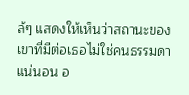ล้ๆ แสดงให้เห็นว่าสถานะของเขาที่มีต่อเธอไม่ใช่คนธรรมดาแน่นอน อ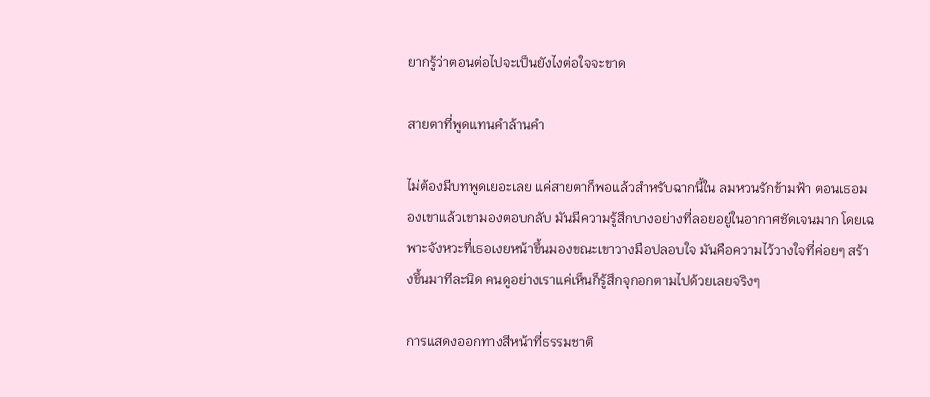ยากรู้ว่าตอนต่อไปจะเป็นยังไงต่อใจจะขาด

สายตาที่พูดแทนคำล้านคำ

ไม่ต้องมีบทพูดเยอะเลย แค่สายตาก็พอแล้วสำหรับฉากนี้ใน ลมหวนรักข้ามฟ้า ตอนเธอมองเขาแล้วเขามองตอบกลับ มันมีความรู้สึกบางอย่างที่ลอยอยู่ในอากาศชัดเจนมาก โดยเฉพาะจังหวะที่เธอเงยหน้าขึ้นมองขณะเขาวางมือปลอบใจ มันคือความไว้วางใจที่ค่อยๆ สร้างขึ้นมาทีละนิด คนดูอย่างเราแค่เห็นก็รู้สึกจุกอกตามไปด้วยเลยจริงๆ

การแสดงออกทางสีหน้าที่ธรรมชาติ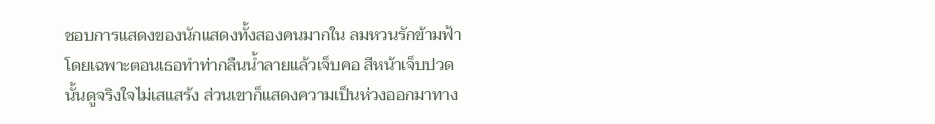ชอบการแสดงของนักแสดงทั้งสองคนมากใน ลมหวนรักข้ามฟ้า โดยเฉพาะตอนเธอทำท่ากลืนน้ำลายแล้วเจ็บคอ สีหน้าเจ็บปวดนั้นดูจริงใจไม่เสแสร้ง ส่วนเขาก็แสดงความเป็นห่วงออกมาทาง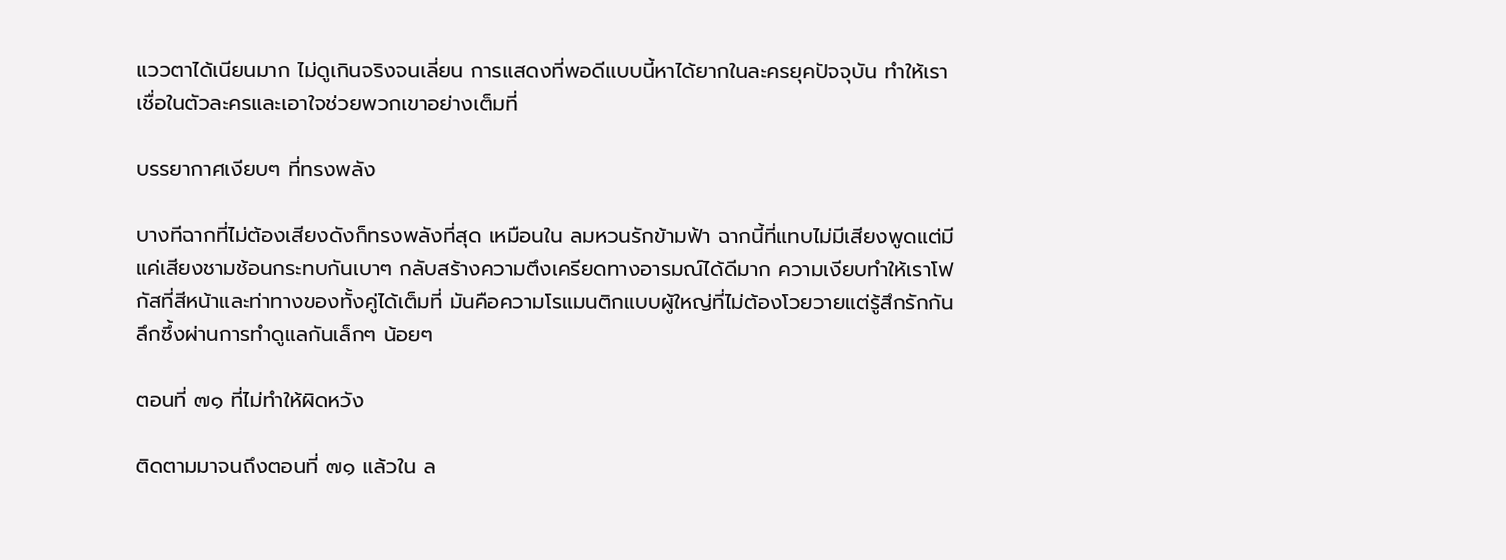แววตาได้เนียนมาก ไม่ดูเกินจริงจนเลี่ยน การแสดงที่พอดีแบบนี้หาได้ยากในละครยุคปัจจุบัน ทำให้เราเชื่อในตัวละครและเอาใจช่วยพวกเขาอย่างเต็มที่

บรรยากาศเงียบๆ ที่ทรงพลัง

บางทีฉากที่ไม่ต้องเสียงดังก็ทรงพลังที่สุด เหมือนใน ลมหวนรักข้ามฟ้า ฉากนี้ที่แทบไม่มีเสียงพูดแต่มีแค่เสียงชามช้อนกระทบกันเบาๆ กลับสร้างความตึงเครียดทางอารมณ์ได้ดีมาก ความเงียบทำให้เราโฟกัสที่สีหน้าและท่าทางของทั้งคู่ได้เต็มที่ มันคือความโรแมนติกแบบผู้ใหญ่ที่ไม่ต้องโวยวายแต่รู้สึกรักกันลึกซึ้งผ่านการทำดูแลกันเล็กๆ น้อยๆ

ตอนที่ ๗๑ ที่ไม่ทำให้ผิดหวัง

ติดตามมาจนถึงตอนที่ ๗๑ แล้วใน ล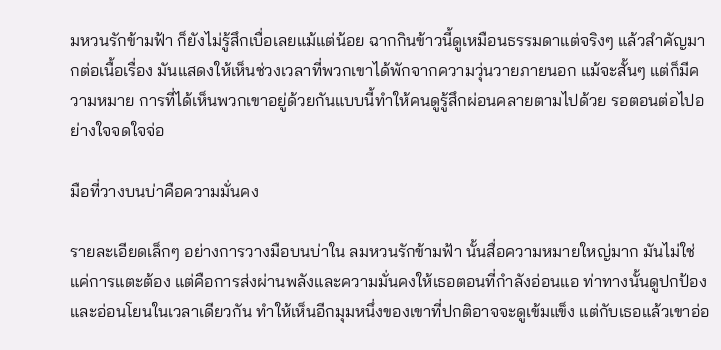มหวนรักข้ามฟ้า ก็ยังไม่รู้สึกเบื่อเลยแม้แต่น้อย ฉากกินข้าวนี้ดูเหมือนธรรมดาแต่จริงๆ แล้วสำคัญมากต่อเนื้อเรื่อง มันแสดงให้เห็นช่วงเวลาที่พวกเขาได้พักจากความวุ่นวายภายนอก แม้จะสั้นๆ แต่ก็มีความหมาย การที่ได้เห็นพวกเขาอยู่ด้วยกันแบบนี้ทำให้คนดูรู้สึกผ่อนคลายตามไปด้วย รอตอนต่อไปอย่างใจจดใจจ่อ

มือที่วางบนบ่าคือความมั่นคง

รายละเอียดเล็กๆ อย่างการวางมือบนบ่าใน ลมหวนรักข้ามฟ้า นั้นสื่อความหมายใหญ่มาก มันไม่ใช่แค่การแตะต้อง แต่คือการส่งผ่านพลังและความมั่นคงให้เธอตอนที่กำลังอ่อนแอ ท่าทางนั้นดูปกป้องและอ่อนโยนในเวลาเดียวกัน ทำให้เห็นอีกมุมหนึ่งของเขาที่ปกติอาจจะดูเข้มแข็ง แต่กับเธอแล้วเขาอ่อ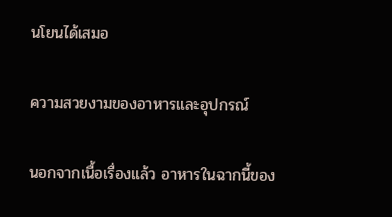นโยนได้เสมอ

ความสวยงามของอาหารและอุปกรณ์

นอกจากเนื้อเรื่องแล้ว อาหารในฉากนี้ของ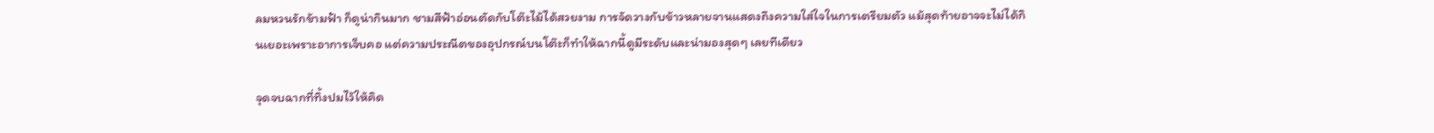ลมหวนรักข้ามฟ้า ก็ดูน่ากินมาก ชามสีฟ้าอ่อนตัดกับโต๊ะไม้ได้สวยงาม การจัดวางกับข้าวหลายจานแสดงถึงความใส่ใจในการเตรียมตัว แม้สุดท้ายอาจจะไม่ได้กินเยอะเพราะอาการเจ็บคอ แต่ความประณีตของอุปกรณ์บนโต๊ะก็ทำให้ฉากนี้ดูมีระดับและน่ามองสุดๆ เลยทีเดียว

จุดจบฉากที่ทิ้งปมไว้ให้คิด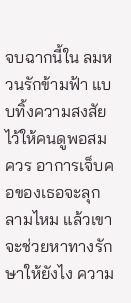จบฉากนี้ใน ลมหวนรักข้ามฟ้า แบบทิ้งความสงสัยไว้ให้คนดูพอสมควร อาการเจ็บคอของเธอจะลุกลามไหม แล้วเขาจะช่วยหาทางรักษาให้ยังไง ความ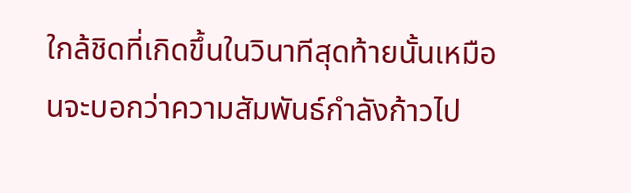ใกล้ชิดที่เกิดขึ้นในวินาทีสุดท้ายนั้นเหมือนจะบอกว่าความสัมพันธ์กำลังก้าวไป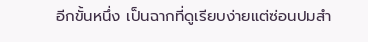อีกขั้นหนึ่ง เป็นฉากที่ดูเรียบง่ายแต่ซ่อนปมสำ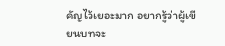คัญไว้เยอะมาก อยากรู้ว่าผู้เขียนบทจะ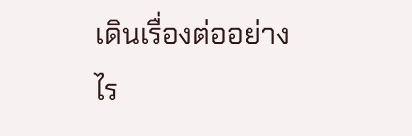เดินเรื่องต่ออย่างไร